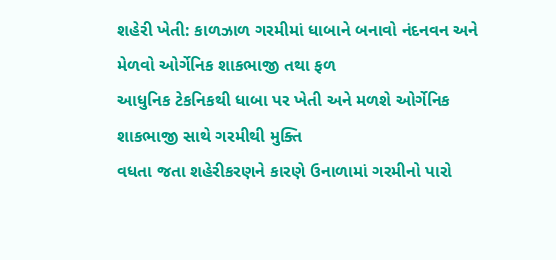શહેરી ખેતી: કાળઝાળ ગરમીમાં ધાબાને બનાવો નંદનવન અને મેળવો ઓર્ગેનિક શાકભાજી તથા ફળ
આધુનિક ટેકનિકથી ધાબા પર ખેતી અને મળશે ઓર્ગેનિક શાકભાજી સાથે ગરમીથી મુક્તિ
વધતા જતા શહેરીકરણને કારણે ઉનાળામાં ગરમીનો પારો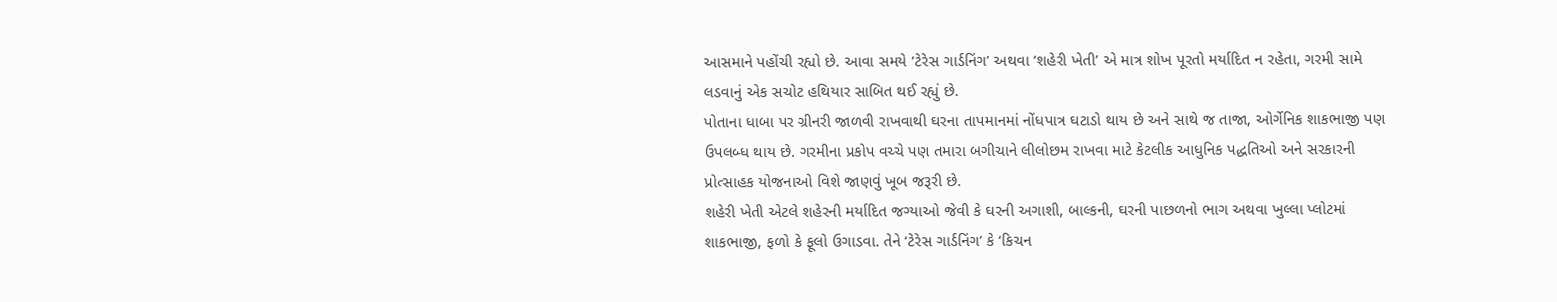આસમાને પહોંચી રહ્યો છે. આવા સમયે ‘ટેરેસ ગાર્ડનિંગ’ અથવા ‘શહેરી ખેતી’ એ માત્ર શોખ પૂરતો મર્યાદિત ન રહેતા, ગરમી સામે લડવાનું એક સચોટ હથિયાર સાબિત થઈ રહ્યું છે.
પોતાના ધાબા પર ગ્રીનરી જાળવી રાખવાથી ઘરના તાપમાનમાં નોંધપાત્ર ઘટાડો થાય છે અને સાથે જ તાજા, ઓર્ગેનિક શાકભાજી પણ ઉપલબ્ધ થાય છે. ગરમીના પ્રકોપ વચ્ચે પણ તમારા બગીચાને લીલોછમ રાખવા માટે કેટલીક આધુનિક પદ્ધતિઓ અને સરકારની પ્રોત્સાહક યોજનાઓ વિશે જાણવું ખૂબ જરૂરી છે.
શહેરી ખેતી એટલે શહેરની મર્યાદિત જગ્યાઓ જેવી કે ઘરની અગાશી, બાલ્કની, ઘરની પાછળનો ભાગ અથવા ખુલ્લા પ્લોટમાં શાકભાજી, ફળો કે ફૂલો ઉગાડવા. તેને ‘ટેરેસ ગાર્ડનિંગ’ કે ‘કિચન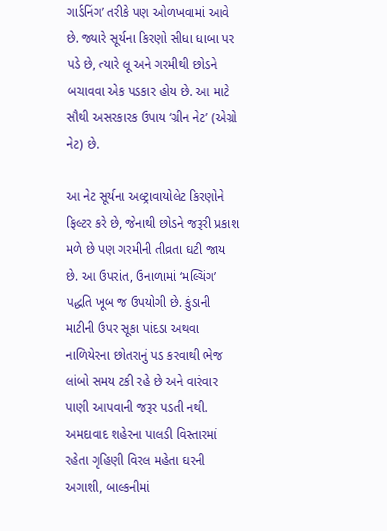ગાર્ડનિંગ’ તરીકે પણ ઓળખવામાં આવે છે. જ્યારે સૂર્યના કિરણો સીધા ધાબા પર પડે છે, ત્યારે લૂ અને ગરમીથી છોડને બચાવવા એક પડકાર હોય છે. આ માટે સૌથી અસરકારક ઉપાય ‘ગ્રીન નેટ’ (એગ્રો નેટ) છે.

આ નેટ સૂર્યના અલ્ટ્રાવાયોલેટ કિરણોને ફિલ્ટર કરે છે, જેનાથી છોડને જરૂરી પ્રકાશ મળે છે પણ ગરમીની તીવ્રતા ઘટી જાય છે. આ ઉપરાંત, ઉનાળામાં ‘મલ્ચિંગ’ પદ્ધતિ ખૂબ જ ઉપયોગી છે. કુંડાની માટીની ઉપર સૂકા પાંદડા અથવા નાળિયેરના છોતરાનું પડ કરવાથી ભેજ લાંબો સમય ટકી રહે છે અને વારંવાર પાણી આપવાની જરૂર પડતી નથી.
અમદાવાદ શહેરના પાલડી વિસ્તારમાં રહેતા ગૃહિણી વિરલ મહેતા ઘરની અગાશી, બાલ્કનીમાં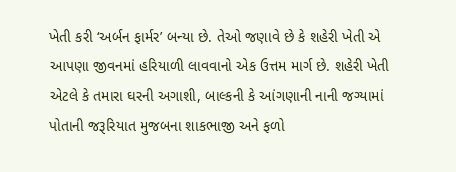ખેતી કરી ‘અર્બન ફાર્મર’ બન્યા છે. તેઓ જણાવે છે કે શહેરી ખેતી એ આપણા જીવનમાં હરિયાળી લાવવાનો એક ઉત્તમ માર્ગ છે. શહેરી ખેતી એટલે કે તમારા ઘરની અગાશી, બાલ્કની કે આંગણાની નાની જગ્યામાં પોતાની જરૂરિયાત મુજબના શાકભાજી અને ફળો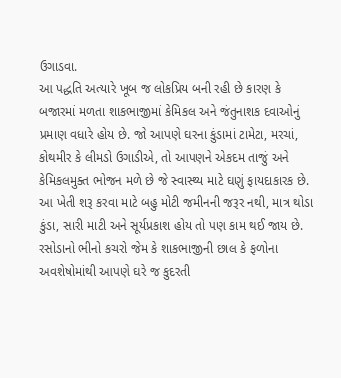ઉગાડવા.
આ પદ્ધતિ અત્યારે ખૂબ જ લોકપ્રિય બની રહી છે કારણ કે બજારમાં મળતા શાકભાજીમાં કેમિકલ અને જંતુનાશક દવાઓનું પ્રમાણ વધારે હોય છે. જો આપણે ઘરના કુંડામાં ટામેટા, મરચાં, કોથમીર કે લીમડો ઉગાડીએ, તો આપણને એકદમ તાજું અને કેમિકલમુક્ત ભોજન મળે છે જે સ્વાસ્થ્ય માટે ઘણું ફાયદાકારક છે. આ ખેતી શરૂ કરવા માટે બહુ મોટી જમીનની જરૂર નથી, માત્ર થોડા કુંડા, સારી માટી અને સૂર્યપ્રકાશ હોય તો પણ કામ થઈ જાય છે.
રસોડાનો ભીનો કચરો જેમ કે શાકભાજીની છાલ કે ફળોના અવશેષોમાંથી આપણે ઘરે જ કુદરતી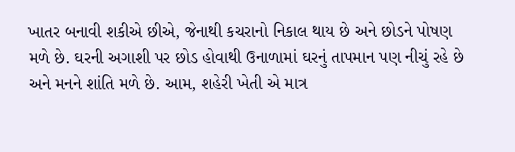ખાતર બનાવી શકીએ છીએ, જેનાથી કચરાનો નિકાલ થાય છે અને છોડને પોષણ મળે છે. ઘરની અગાશી પર છોડ હોવાથી ઉનાળામાં ઘરનું તાપમાન પણ નીચું રહે છે અને મનને શાંતિ મળે છે. આમ, શહેરી ખેતી એ માત્ર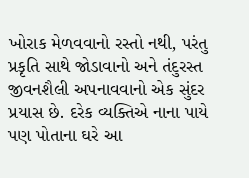ખોરાક મેળવવાનો રસ્તો નથી, પરંતુ પ્રકૃતિ સાથે જોડાવાનો અને તંદુરસ્ત જીવનશૈલી અપનાવવાનો એક સુંદર પ્રયાસ છે. દરેક વ્યક્તિએ નાના પાયે પણ પોતાના ઘરે આ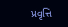પ્રવૃત્તિ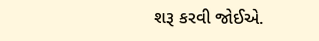શરૂ કરવી જોઈએ.